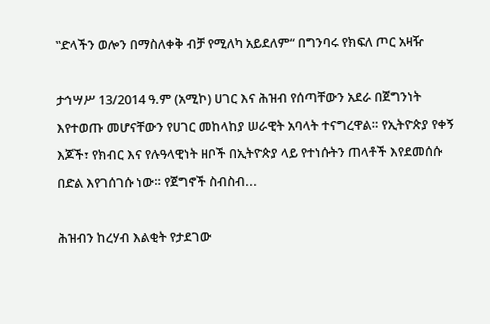‟ድላችን ወሎን በማስለቀቅ ብቻ የሚለካ አይደለም“ በግንባሩ የክፍለ ጦር አዛዥ

ታኅሣሥ 13/2014 ዓ.ም (አሚኮ) ሀገር እና ሕዝብ የሰጣቸውን አደራ በጀግንነት እየተወጡ መሆናቸውን የሀገር መከላከያ ሠራዊት አባላት ተናግረዋል። የኢትዮጵያ የቀኝ እጆች፣ የክብር እና የሉዓላዊነት ዘቦች በኢትዮጵያ ላይ የተነሱትን ጠላቶች እየደመሰሱ በድል እየገሰገሱ ነው። የጀግኖች ስብስብ...

ሕዝብን ከረሃብ እልቂት የታደገው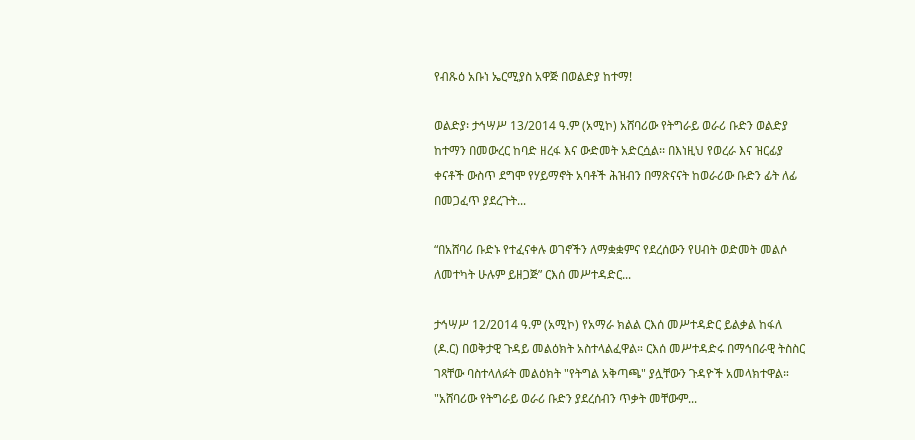የብጹዕ አቡነ ኤርሚያስ አዋጅ በወልድያ ከተማ!

ወልድያ፡ ታኅሣሥ 13/2014 ዓ.ም (አሚኮ) አሸባሪው የትግራይ ወራሪ ቡድን ወልድያ ከተማን በመውረር ከባድ ዘረፋ እና ውድመት አድርሷል፡፡ በእነዚህ የወረራ እና ዝርፊያ ቀናቶች ውስጥ ደግሞ የሃይማኖት አባቶች ሕዝብን በማጽናናት ከወራሪው ቡድን ፊት ለፊ በመጋፈጥ ያደረጉት...

“በአሸባሪ ቡድኑ የተፈናቀሉ ወገኖችን ለማቋቋምና የደረሰውን የሀብት ወድመት መልሶ ለመተካት ሁሉም ይዘጋጅ” ርእሰ መሥተዳድር...

ታኅሣሥ 12/2014 ዓ.ም (አሚኮ) የአማራ ክልል ርእሰ መሥተዳድር ይልቃል ከፋለ (ዶ.ር) በወቅታዊ ጉዳይ መልዕክት አስተላልፈዋል። ርእሰ መሥተዳድሩ በማኅበራዊ ትስስር ገጻቸው ባስተላለፉት መልዕክት "የትግል አቅጣጫ" ያሏቸውን ጉዳዮች አመላክተዋል። "አሸባሪው የትግራይ ወራሪ ቡድን ያደረሰብን ጥቃት መቸውም...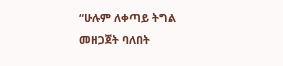“ሁሉም ለቀጣይ ትግል መዘጋጀት ባለበት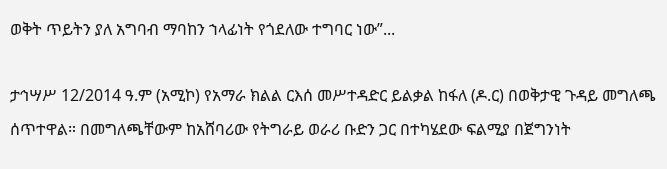ወቅት ጥይትን ያለ አግባብ ማባከን ኀላፊነት የጎደለው ተግባር ነው”...

ታኅሣሥ 12/2014 ዓ.ም (አሚኮ) የአማራ ክልል ርእሰ መሥተዳድር ይልቃል ከፋለ (ዶ.ር) በወቅታዊ ጉዳይ መግለጫ ሰጥተዋል። በመግለጫቸውም ከአሸባሪው የትግራይ ወራሪ ቡድን ጋር በተካሄደው ፍልሚያ በጀግንነት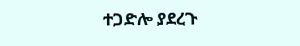ተጋድሎ ያደረጉ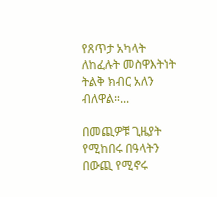የጸጥታ አካላት ለከፈሉት መስዋእትነት ትልቅ ክብር አለን ብለዋል።...

በመጪዎቹ ጊዜያት የሚከበሩ በዓላትን በውጪ የሚኖሩ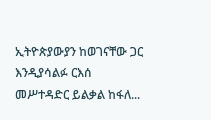ኢትዮጵያውያን ከወገናቸው ጋር እንዲያሳልፉ ርእሰ መሥተዳድር ይልቃል ከፋለ...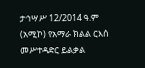ታኅሣሥ 12/2014 ዓ.ም (አሚኮ) የአማራ ክልል ርእሰ መሥተዳድር ይልቃል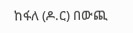ከፋለ (ዶ.ር) በውጪ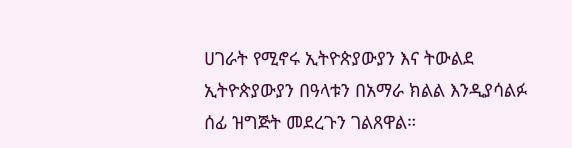ሀገራት የሚኖሩ ኢትዮጵያውያን እና ትውልደ ኢትዮጵያውያን በዓላቱን በአማራ ክልል እንዲያሳልፉ ሰፊ ዝግጅት መደረጉን ገልጸዋል።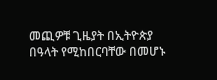መጪዎቹ ጊዜያት በኢትዮጵያ በዓላት የሚከበርባቸው በመሆኑ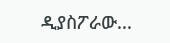ዲያስፖራው...